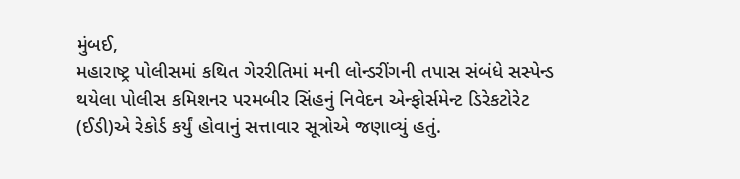મુંબઈ,
મહારાષ્ટ્ર પોલીસમાં કથિત ગેરરીતિમાં મની લોન્ડરીંગની તપાસ સંબંધે સસ્પેન્ડ થયેલા પોલીસ કમિશનર પરમબીર સિંહનું નિવેદન એન્ફોર્સમેન્ટ ડિરેકટોરેટ (ઈડી)એ રેકોર્ડ કર્યું હોવાનું સત્તાવાર સૂત્રોએ જણાવ્યું હતું.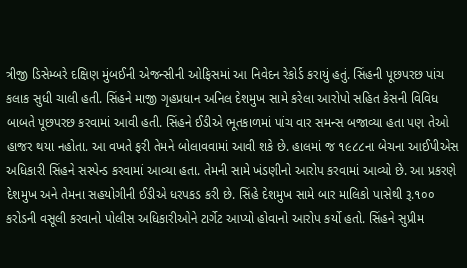ત્રીજી ડિસેમ્બરે દક્ષિણ મુંબઈની એજન્સીની ઓફિસમાં આ નિવેદન રેકોર્ડ કરાયું હતું. સિંહની પૂછપરછ પાંચ કલાક સુધી ચાલી હતી. સિંહને માજી ગૃહપ્રધાન અનિલ દેશમુખ સામે કરેલા આરોપો સહિત કેસની વિવિધ બાબતે પૂછપરછ કરવામાં આવી હતી. સિંહને ઈડીએ ભૂતકાળમાં પાંચ વાર સમન્સ બજાવ્યા હતા પણ તેઓ હાજર થયા નહોતા. આ વખતે ફરી તેમને બોલાવવામાં આવી શકે છે. હાલમાં જ ૧૯૮૮ના બેચના આઈપીએસ અધિકારી સિંહને સસ્પેન્ડ કરવામાં આવ્યા હતા. તેમની સામે ખંડણીનો આરોપ કરવામાં આવ્યો છે. આ પ્રકરણે દેશમુખ અને તેમના સહયોગીની ઈડીએ ધરપકડ કરી છે. સિંહે દેશમુખ સામે બાર માલિકો પાસેથી રૂ.૧૦૦ કરોડની વસૂલી કરવાનો પોલીસ અધિકારીઓને ટાર્ગેટ આપ્યો હોવાનો આરોપ કર્યો હતો. સિંહને સુપ્રીમ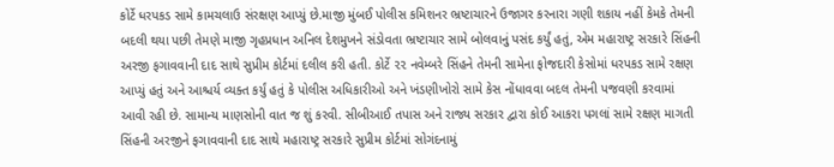કોર્ટે ધરપકડ સામે કામચલાઉ સંરક્ષણ આપ્યું છે.માજી મુંબઈ પોલીસ કમિશનર ભ્રષ્ટાચારને ઉજાગર કરનારા ગણી શકાય નહીં કેમકે તેમની બદલી થયા પછી તેમણે માજી ગૃહપ્રધાન અનિલ દેશમુખને સંડોવતા ભ્રષ્ટાચાર સામે બોલવાનું પસંદ કર્યું હતું, એમ મહારાષ્ટ્ર સરકારે સિંહની અરજી ફગાવવાની દાદ સાથે સુપ્રીમ કોર્ટમાં દલીલ કરી હતી. કોર્ટે ૨૨ નવેમ્બરે સિંહને તેમની સામેના ફોજદારી કેસોમાં ધરપકડ સામે રક્ષણ આપ્યું હતું અને આશ્ચર્ય વ્યક્ત કર્યું હતું કે પોલીસ અધિકારીઓ અને ખંડણીખોરો સામે કેસ નોંધાવવા બદલ તેમની પજવણી કરવામાં આવી રહી છે. સામાન્ય માણસોની વાત જ શું કરવી. સીબીઆઈ તપાસ અને રાજ્ય સરકાર દ્વારા કોઈ આકરા પગલાં સામે રક્ષણ માગતી સિંહની અરજીને ફગાવવાની દાદ સાથે મહારાષ્ટ્ર સરકારે સુપ્રીમ કોર્ટમાં સોગંદનામું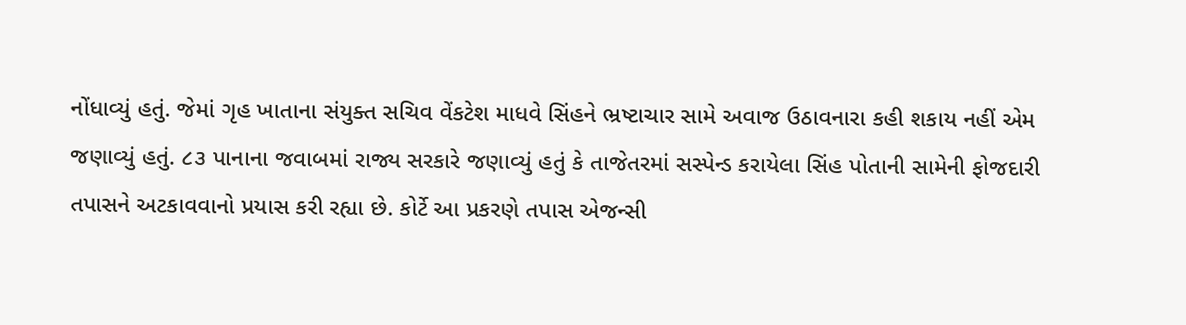નોંધાવ્યું હતું. જેમાં ગૃહ ખાતાના સંયુક્ત સચિવ વેંકટેશ માધવે સિંહને ભ્રષ્ટાચાર સામે અવાજ ઉઠાવનારા કહી શકાય નહીં એમ જણાવ્યું હતું. ૮૩ પાનાના જવાબમાં રાજ્ય સરકારે જણાવ્યું હતું કે તાજેતરમાં સસ્પેન્ડ કરાયેલા સિંહ પોતાની સામેની ફોજદારી તપાસને અટકાવવાનો પ્રયાસ કરી રહ્યા છે. કોર્ટે આ પ્રકરણે તપાસ એજન્સી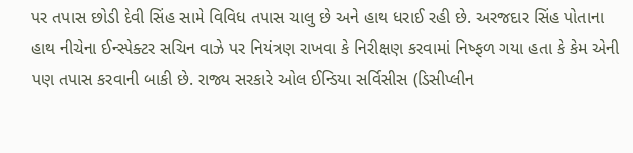પર તપાસ છોડી દેવી સિંહ સામે વિવિધ તપાસ ચાલુ છે અને હાથ ધરાઈ રહી છે. અરજદાર સિંહ પોતાના હાથ નીચેના ઈન્સ્પેક્ટર સચિન વાઝે પર નિયંત્રણ રાખવા કે નિરીક્ષણ કરવામાં નિષ્ફળ ગયા હતા કે કેમ એની પણ તપાસ કરવાની બાકી છે. રાજ્ય સરકારે ઓલ ઈન્ડિયા સર્વિસીસ (ડિસીપ્લીન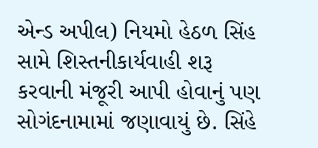એન્ડ અપીલ) નિયમો હેઠળ સિંહ સામે શિસ્તનીકાર્યવાહી શરૂ કરવાની મંજૂરી આપી હોવાનું પણ સોગંદનામામાં જણાવાયું છે. સિંહે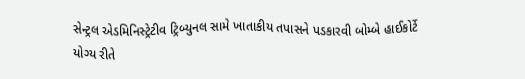સેન્ટ્રલ એડમિનિસ્ટ્રેટીવ ટ્રિબ્યુનલ સામે ખાતાકીય તપાસને પડકારવી બોમ્બે હાઈકોર્ટે યોગ્ય રીતે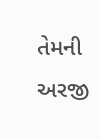તેમની અરજી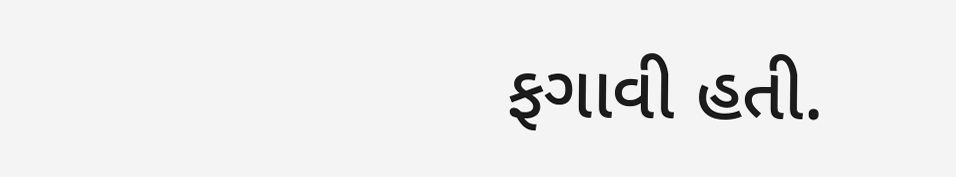ફગાવી હતી.